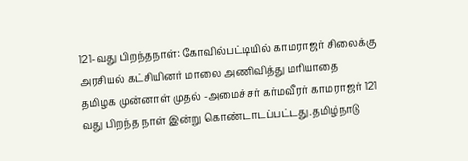121-வது பிறந்தநாள்: கோவில்பட்டியில் காமராஜர் சிலைக்கு அரசியல் கட்சியினர் மாலை அணிவித்து மரியாதை
தமிழக முன்னாள் முதல் -அமைச்சர் கர்மவீரர் காமராஜர் 121 வது பிறந்த நாள் இன்று கொண்டாடப்பட்டது.தமிழ்நாடு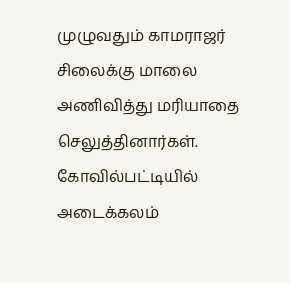முழுவதும் காமராஜர் சிலைக்கு மாலை அணிவித்து மரியாதை செலுத்தினார்கள். கோவில்பட்டியில் அடைக்கலம்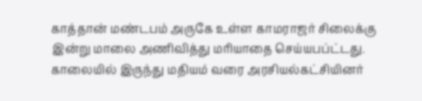காத்தான் மண்டபம் அருகே உள்ள காமராஜர் சிலைக்கு இன்று மாலை அணிவித்து மரியாதை செய்யபப்ட்டது.
காலையில் இருந்து மதியம் வரை அரசியல்கட்சியினர்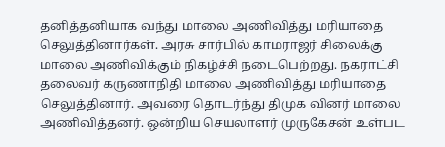தனித்தனியாக வந்து மாலை அணிவித்து மரியாதை செலுத்தினார்கள். அரசு சார்பில் காமராஜர் சிலைக்கு மாலை அணிவிக்கும் நிகழ்ச்சி நடைபெற்றது. நகராட்சி தலைவர் கருணாநிதி மாலை அணிவித்து மரியாதை செலுத்தினார். அவரை தொடர்ந்து திமுக வினர் மாலை அணிவித்தனர். ஒன்றிய செயலாளர் முருகேசன் உள்பட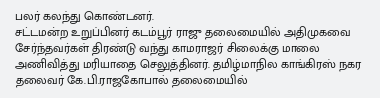பலர் கலந்து கொண்டனர்.
சட்டமன்ற உறுப்பினர் கடம்பூர் ராஜு தலைமையில் அதிமுகவை சேர்ந்தவர்கள் திரண்டு வந்து காமராஜர் சிலைக்கு மாலை அணிவித்து மரியாதை செலுத்தினர். தமிழ்மாநில காங்கிரஸ் நகர தலைவர் கே.பி.ராஜகோபால் தலைமையில்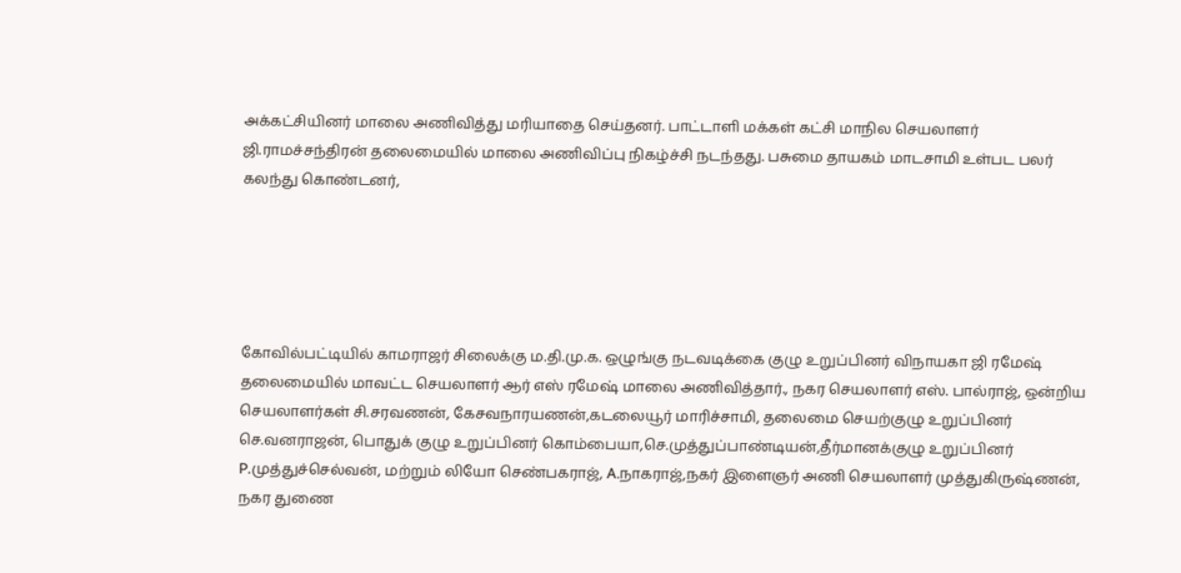அக்கட்சியினர் மாலை அணிவித்து மரியாதை செய்தனர். பாட்டாளி மக்கள் கட்சி மாநில செயலாளர் ஜி.ராமச்சந்திரன் தலைமையில் மாலை அணிவிப்பு நிகழ்ச்சி நடந்தது. பசுமை தாயகம் மாடசாமி உள்பட பலர் கலந்து கொண்டனர்,





கோவில்பட்டியில் காமராஜர் சிலைக்கு ம.தி.மு.க. ஒழுங்கு நடவடிக்கை குழு உறுப்பினர் விநாயகா ஜி ரமேஷ் தலைமையில் மாவட்ட செயலாளர் ஆர் எஸ் ரமேஷ் மாலை அணிவித்தார்., நகர செயலாளர் எஸ். பால்ராஜ், ஒன்றிய செயலாளர்கள் சி.சரவணன், கேசவநாரயணன்,கடலையூர் மாரிச்சாமி, தலைமை செயற்குழு உறுப்பினர் செ.வனராஜன், பொதுக் குழு உறுப்பினர் கொம்பையா,செ.முத்துப்பாண்டியன்,தீர்மானக்குழு உறுப்பினர் P.முத்துச்செல்வன், மற்றும் லியோ செண்பகராஜ், A.நாகராஜ்,நகர் இளைஞர் அணி செயலாளர் முத்துகிருஷ்ணன், நகர துணை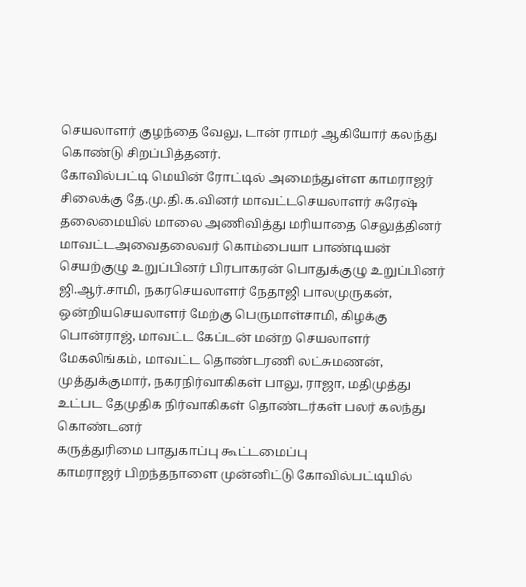செயலாளர் குழந்தை வேலு, டான் ராமர் ஆகியோர் கலந்து கொண்டு சிறப்பித்தனர்.
கோவில்பட்டி மெயின் ரோட்டில் அமைந்துள்ள காமராஜர் சிலைக்கு தே.மு.தி.க.வினர் மாவட்டசெயலாளர் சுரேஷ் தலைமையில் மாலை அணிவித்து மரியாதை செலுத்தினர் மாவட்டஅவைதலைவர் கொம்பையா பாண்டியன் செயற்குழு உறுப்பினர் பிரபாகரன் பொதுக்குழு உறுப்பினர் ஜி.ஆர்.சாமி, நகரசெயலாளர் நேதாஜி பாலமுருகன், ஒன்றியசெயலாளர் மேற்கு பெருமாள்சாமி, கிழக்கு பொன்ராஜ், மாவட்ட கேப்டன் மன்ற செயலாளர் மேகலிங்கம், மாவட்ட தொண்டரணி லட்சுமணன், முத்துக்குமார், நகரநிர்வாகிகள் பாலு, ராஜா, மதிமுத்து உட்பட தேமுதிக நிர்வாகிகள் தொண்டர்கள் பலர் கலந்து கொண்டனர்
கருத்துரிமை பாதுகாப்பு கூட்டமைப்பு
காமராஜர் பிறந்தநாளை முன்னிட்டு கோவில்பட்டியில்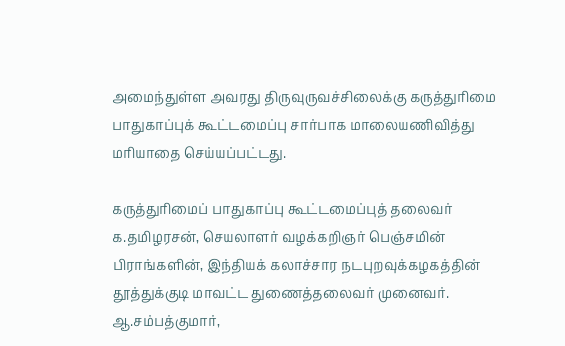அமைந்துள்ள அவரது திருவுருவச்சிலைக்கு கருத்துரிமை பாதுகாப்புக் கூட்டமைப்பு சார்பாக மாலையணிவித்து மரியாதை செய்யப்பட்டது.

கருத்துரிமைப் பாதுகாப்பு கூட்டமைப்புத் தலைவர் க.தமிழரசன், செயலாளர் வழக்கறிஞர் பெஞ்சமின் பிராங்களின், இந்தியக் கலாச்சார நடபுறவுக்கழகத்தின் தூத்துக்குடி மாவட்ட துணைத்தலைவர் முனைவர். ஆ.சம்பத்குமார்,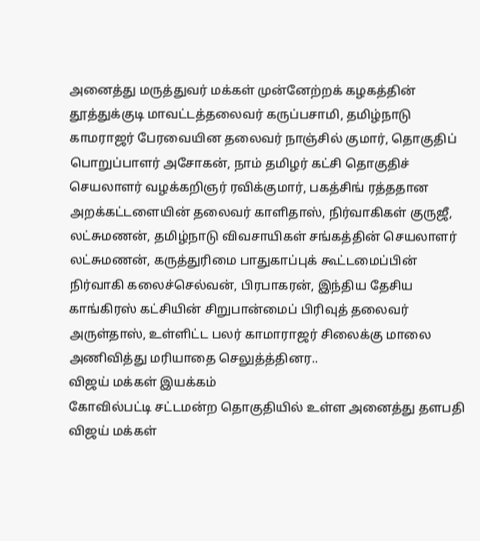அனைத்து மருத்துவர் மக்கள் முன்னேற்றக் கழகத்தின் தூத்துக்குடி மாவட்டத்தலைவர் கருப்பசாமி, தமிழ்நாடு காமராஜர் பேரவையின தலைவர் நாஞ்சில் குமார், தொகுதிப் பொறுப்பாளர் அசோகன், நாம் தமிழர் கட்சி தொகுதிச் செயலாளர் வழக்கறிஞர் ரவிக்குமார், பகத்சிங் ரத்ததான அறக்கட்டளையின் தலைவர் காளிதாஸ், நிர்வாகிகள் குருஜீ, லட்சுமணன், தமிழ்நாடு விவசாயிகள் சங்கத்தின் செயலாளர் லட்சுமணன், கருத்துரிமை பாதுகாப்புக் கூட்டமைப்பின் நிர்வாகி கலைச்செல்வன், பிரபாகரன், இந்திய தேசிய காங்கிரஸ் கட்சியின் சிறுபான்மைப் பிரிவுத் தலைவர் அருள்தாஸ், உள்ளிட்ட பலர் காமாராஜர் சிலைக்கு மாலை அணிவித்து மரியாதை செலுத்த்தினர..
விஜய் மக்கள் இயக்கம்
கோவில்பட்டி சட்டமன்ற தொகுதியில் உள்ள அனைத்து தளபதி விஜய் மக்கள்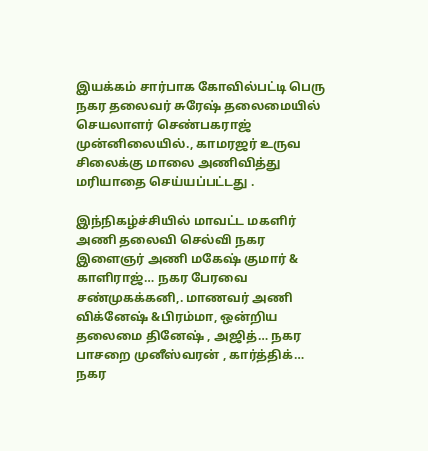இயக்கம் சார்பாக கோவில்பட்டி பெரு நகர தலைவர் சுரேஷ் தலைமையில் செயலாளர் செண்பகராஜ் முன்னிலையில்., காமரஜர் உருவ சிலைக்கு மாலை அணிவித்து மரியாதை செய்யப்பட்டது .

இந்நிகழ்ச்சியில் மாவட்ட மகளிர் அணி தலைவி செல்வி நகர இளைஞர் அணி மகேஷ் குமார் & காளிராஜ்… நகர பேரவை சண்முகக்கனி,. மாணவர் அணி விக்னேஷ் &பிரம்மா, ஒன்றிய தலைமை தினேஷ் , அஜித்… நகர பாசறை முனீஸ்வரன் , கார்த்திக்…
நகர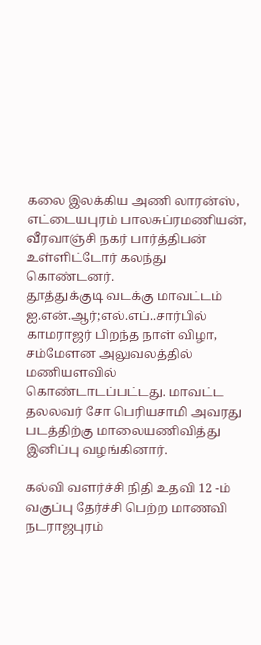கலை இலக்கிய அணி லாரன்ஸ், எட்டையபுரம் பாலசுப்ரமணியன், வீரவாஞ்சி நகர் பார்த்திபன் உள்ளிட்டோர் கலந்து கொண்டனர்.
தூத்துக்குடி வடக்கு மாவட்டம் ஐ.என்.ஆர்;எல்.எப்..சார்பில் காமராஜர் பிறந்த நாள் விழா, சம்மேளன அலுவலத்தில் மணியளவில் கொண்டாடப்பட்டது. மாவட்ட தலலவர் சோ பெரியசாமி அவரது படத்திற்கு மாலையணிவித்து இனிப்பு வழங்கினார்.

கல்வி வளர்ச்சி நிதி உதவி 12 -ம் வகுப்பு தேர்ச்சி பெற்ற மாணவி நடராஜபுரம்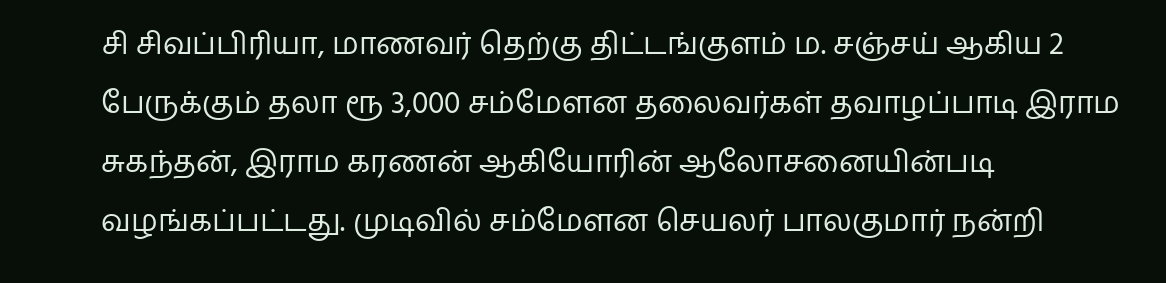சி சிவப்பிரியா, மாணவர் தெற்கு திட்டங்குளம் ம. சஞ்சய் ஆகிய 2 பேருக்கும் தலா ரூ 3,000 சம்மேளன தலைவர்கள் தவாழப்பாடி இராம சுகந்தன், இராம கரணன் ஆகியோரின் ஆலோசனையின்படி வழங்கப்பட்டது. முடிவில் சம்மேளன செயலர் பாலகுமார் நன்றி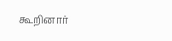கூறினார்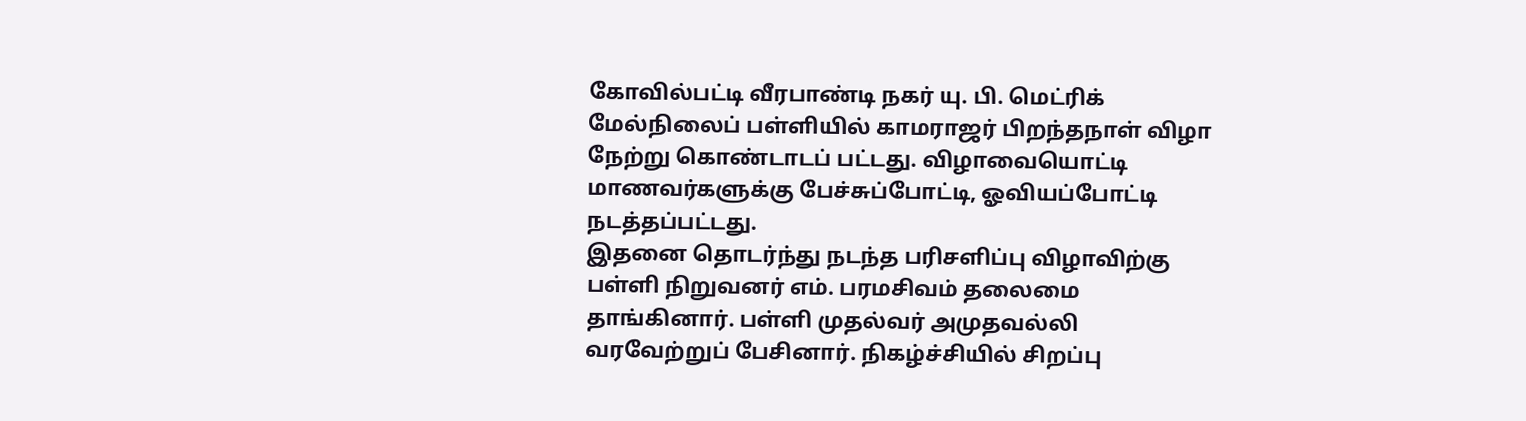கோவில்பட்டி வீரபாண்டி நகர் யு. பி. மெட்ரிக் மேல்நிலைப் பள்ளியில் காமராஜர் பிறந்தநாள் விழா நேற்று கொண்டாடப் பட்டது. விழாவையொட்டி மாணவர்களுக்கு பேச்சுப்போட்டி, ஓவியப்போட்டி நடத்தப்பட்டது.
இதனை தொடர்ந்து நடந்த பரிசளிப்பு விழாவிற்கு பள்ளி நிறுவனர் எம். பரமசிவம் தலைமை தாங்கினார். பள்ளி முதல்வர் அமுதவல்லி வரவேற்றுப் பேசினார். நிகழ்ச்சியில் சிறப்பு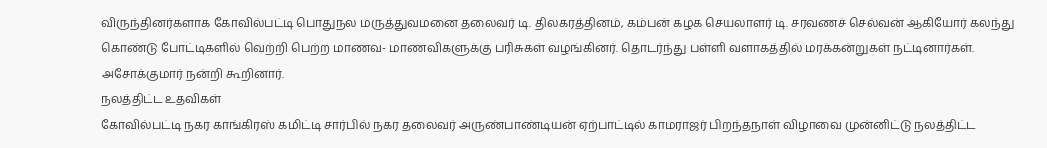விருந்தினர்களாக கோவில்பட்டி பொதுநல மருத்துவமனை தலைவர் டி. திலகரத்தினம், கம்பன் கழக செயலாளர் டி. சரவணச் செல்வன் ஆகியோர் கலந்து கொண்டு போட்டிகளில் வெற்றி பெற்ற மாணவ- மாணவிகளுக்கு பரிசுகள் வழங்கினர். தொடர்ந்து பள்ளி வளாகத்தில் மரக்கன்றுகள் நட்டினார்கள். அசோக்குமார் நன்றி கூறினார்.
நலத்திட்ட உதவிகள்
கோவில்பட்டி நகர காங்கிரஸ் கமிட்டி சார்பில் நகர தலைவர் அருண்பாண்டியன் ஏற்பாட்டில் காமராஜர் பிறந்தநாள் விழாவை முன்னிட்டு நலத்திட்ட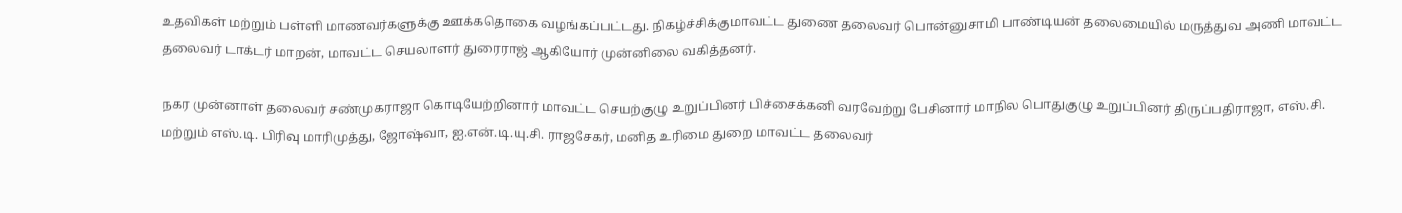உதவிகள் மற்றும் பள்ளி மாணவர்களுக்கு ஊக்கதொகை வழங்கப்பட்டது. நிகழ்ச்சிக்குமாவட்ட துணை தலைவர் பொன்னுசாமி பாண்டியன் தலைமையில் மருத்துவ அணி மாவட்ட தலைவர் டாக்டர் மாறன், மாவட்ட செயலாளர் துரைராஜ் ஆகியோர் முன்னிலை வகித்தனர்.

நகர முன்னாள் தலைவர் சண்முகராஜா கொடியேற்றினார் மாவட்ட செயற்குழு உறுப்பினர் பிச்சைக்கனி வரவேற்று பேசினார் மாநில பொதுகுழு உறுப்பினர் திருப்பதிராஜா, எஸ்.சி. மற்றும் எஸ்.டி. பிரிவு மாரிமுத்து, ஜோஷ்வா, ஐ.என்.டி.யு.சி. ராஜசேகர், மனித உரிமை துறை மாவட்ட தலைவர்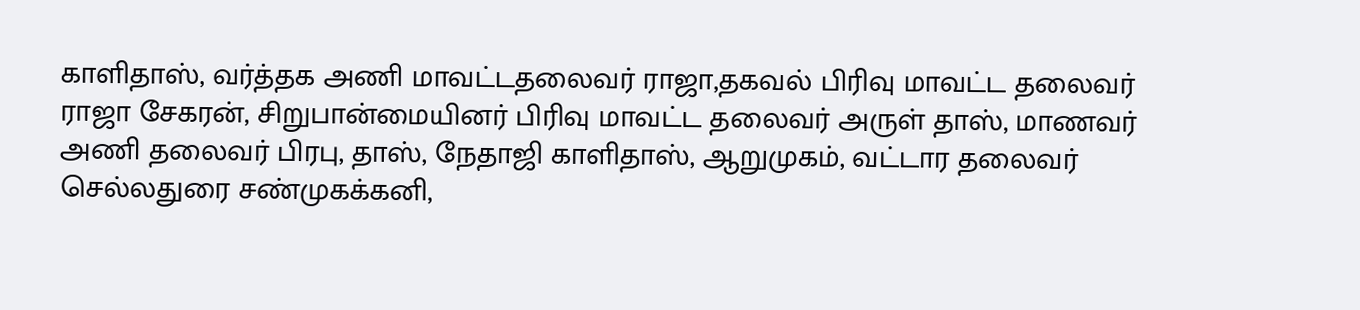காளிதாஸ், வர்த்தக அணி மாவட்டதலைவர் ராஜா,தகவல் பிரிவு மாவட்ட தலைவர் ராஜா சேகரன், சிறுபான்மையினர் பிரிவு மாவட்ட தலைவர் அருள் தாஸ், மாணவர் அணி தலைவர் பிரபு, தாஸ், நேதாஜி காளிதாஸ், ஆறுமுகம், வட்டார தலைவர் செல்லதுரை சண்முகக்கனி,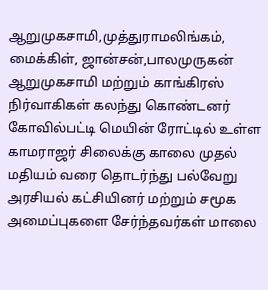ஆறுமுகசாமி,முத்துராமலிங்கம், மைக்கிள், ஜான்சன்,பாலமுருகன் ஆறுமுகசாமி மற்றும் காங்கிரஸ் நிர்வாகிகள் கலந்து கொண்டனர்
கோவில்பட்டி மெயின் ரோட்டில் உள்ள காமராஜர் சிலைக்கு காலை முதல் மதியம் வரை தொடர்ந்து பல்வேறு அரசியல் கட்சியினர் மற்றும் சமூக அமைப்புகளை சேர்ந்தவர்கள் மாலை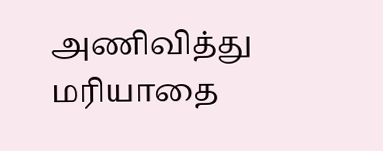அணிவித்து மரியாதை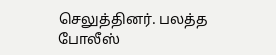செலுத்தினர். பலத்த போலீஸ்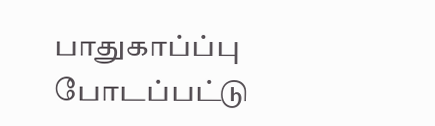பாதுகாப்ப்பு போடப்பட்டு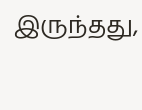இருந்தது,